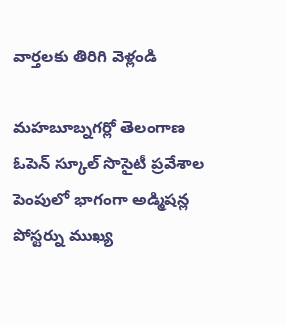వార్తలకు తిరిగి వెళ్లండి

మహబూబ్నగర్లో తెలంగాణ ఓపెన్ స్కూల్ సొసైటీ ప్రవేశాల పెంపులో భాగంగా అడ్మిషన్ల పోస్టర్ను ముఖ్య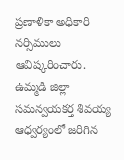ప్రణాళికా అధికారి నర్సిములు ఆవిష్కరించారు.
ఉమ్మడి జిల్లా సమన్వయకర్త శివయ్య ఆధ్వర్యంలో జరిగిన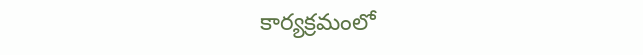కార్యక్రమంలో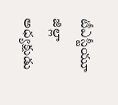టీఎస్టీయూ జిల్లా అధ్యక్షుడు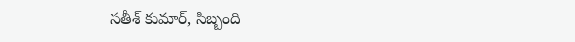సతీశ్ కుమార్, సిబ్బంది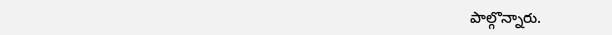పాల్గొన్నారు.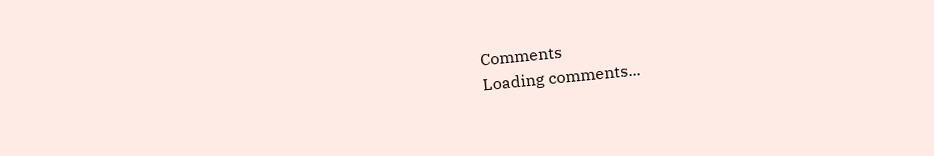Comments
Loading comments...